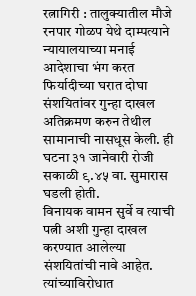रत्नागिरी : तालुक्यातील मौजे रनपार गोळप येथे दाम्पत्याने न्यायालयाच्या मनाई आदेशाचा भंग करत फिर्यादीच्या घरात दोघा संशयितांवर गुन्हा दाखल अतिक्रमण करुन तेथील सामानाची नासधूस केली. ही घटना ३१ जानेवारी रोजी सकाळी ९.४५ वा. सुमारास घडली होती.
विनायक वामन सुर्वे व त्याची पत्नी अशी गुन्हा दाखल करण्यात आलेल्या संशयितांची नावे आहेत. त्यांच्याविरोधात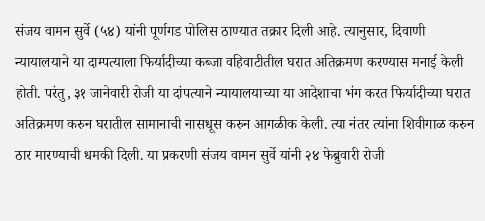संजय वामन सुर्वे (५४) यांनी पूर्णगड पोलिस ठाण्यात तक्रार दिली आहे. त्यानुसार, दिवाणी न्यायालयाने या दाम्पत्याला फिर्यादीच्या कब्जा वहिवाटीतील घरात अतिक्रमण करण्यास मनाई केली होती. परंतु, ३१ जानेवारी रोजी या दांपत्याने न्यायालयाच्या या आदेशाचा भंग करत फिर्यादीच्या घरात अतिक्रमण करुन घरातील सामानाची नासधूस करुन आगळीक केली. त्या नंतर त्यांना शिवीगाळ करुन ठार मारण्याची धमकी दिली. या प्रकरणी संजय वामन सुर्वे यांनी २४ फेब्रुवारी रोजी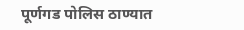पूर्णगड पोलिस ठाण्यात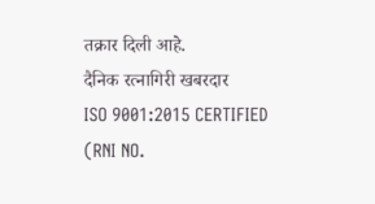तक्रार दिली आहे.
दैनिक रत्नागिरी खबरदार
ISO 9001:2015 CERTIFIED
(RNI NO.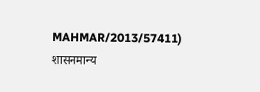MAHMAR/2013/57411)
शासनमान्य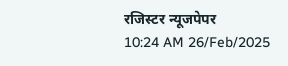रजिस्टर न्यूजपेपर
10:24 AM 26/Feb/2025